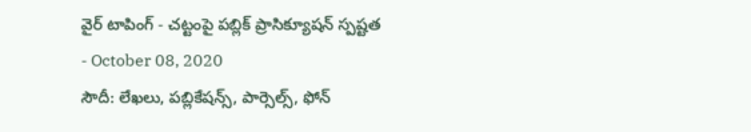వైర్ టాపింగ్ - చట్టంపై పబ్లిక్ ప్రాసిక్యూషన్ స్పష్టత
- October 08, 2020
సౌదీ: లేఖలు, పబ్లికేషన్స్, పార్సెల్స్, ఫోన్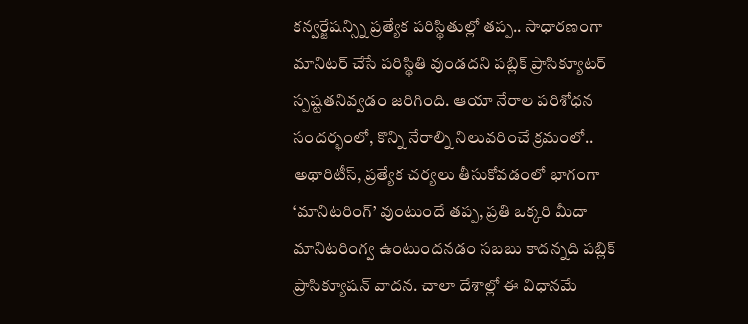కన్వర్జేషన్స్ని ప్రత్యేక పరిస్థితుల్లో తప్ప.. సాధారణంగా మానిటర్ చేసే పరిస్థితి వుండదని పబ్లిక్ ప్రాసిక్యూటర్ స్పష్టతనివ్వడం జరిగింది. ఆయా నేరాల పరిశోధన సందర్భంలో, కొన్ని నేరాల్ని నిలువరించే క్రమంలో.. అథారిటీస్, ప్రత్యేక చర్యలు తీసుకోవడంలో భాగంగా ‘మానిటరింగ్’ వుంటుందే తప్ప, ప్రతి ఒక్కరి మీదా మానిటరింగ్వ ఉంటుందనడం సబబు కాదన్నది పబ్లిక్ ప్రాసిక్యూషన్ వాదన. చాలా దేశాల్లో ఈ విధానమే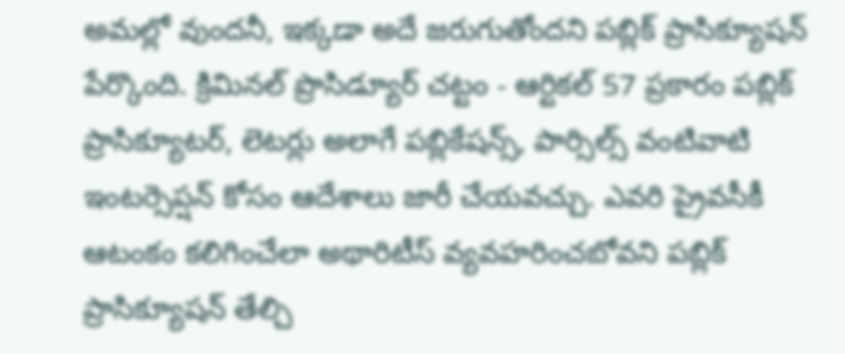అమల్లో వుందనీ, ఇక్కడా అదే జరుగుతోందని పబ్లిక్ ప్రాసిక్యూషన్ పేర్కొంది. క్రిమినల్ ప్రొసిడ్యూర్ చట్టం - ఆర్టికల్ 57 ప్రకారం పబ్లిక్ ప్రాసిక్యూటర్, లెటర్లు అలాగే పబ్లికేషన్స్, పార్సిల్స్ వంటివాటి ఇంటర్సెప్షన్ కోసం ఆదేశాలు జారీ చేయవచ్చు. ఎవరి ప్రైవసీకీ ఆటంకం కలిగించేలా అథారిటీస్ వ్యవహరించబోవని పబ్లిక్ ప్రాసిక్యూషన్ తేల్చి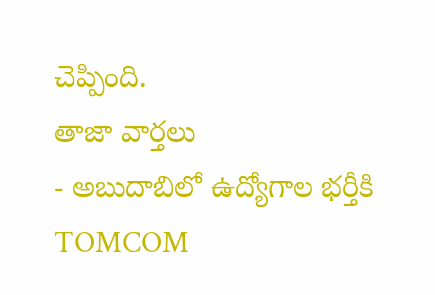చెప్పింది.
తాజా వార్తలు
- అబుదాబిలో ఉద్యోగాల భర్తీకి TOMCOM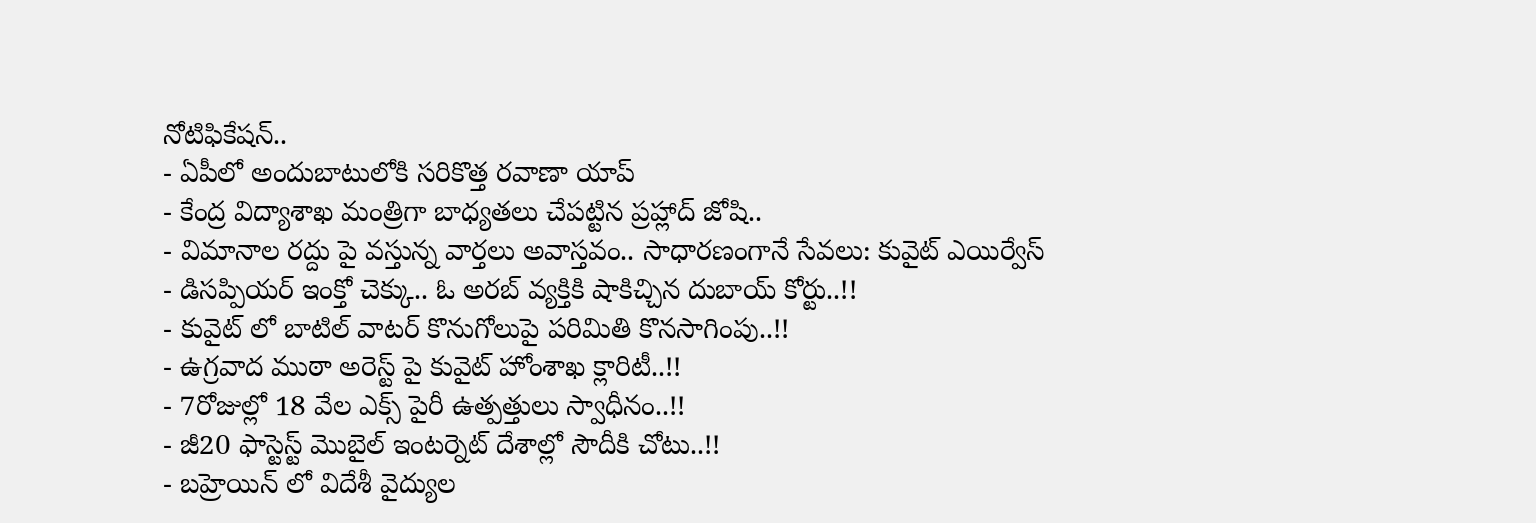నోటిఫికేషన్..
- ఏపీలో అందుబాటులోకి సరికొత్త రవాణా యాప్
- కేంద్ర విద్యాశాఖ మంత్రిగా బాధ్యతలు చేపట్టిన ప్రహ్లాద్ జోషి..
- విమానాల రద్దు పై వస్తున్న వార్తలు అవాస్తవం.. సాధారణంగానే సేవలు: కువైట్ ఎయిర్వేస్
- డిసప్పియర్ ఇంక్తో చెక్కు.. ఓ అరబ్ వ్యక్తికి షాకిచ్చిన దుబాయ్ కోర్టు..!!
- కువైట్ లో బాటిల్ వాటర్ కొనుగోలుపై పరిమితి కొనసాగింపు..!!
- ఉగ్రవాద ముఠా అరెస్ట్ పై కువైట్ హోంశాఖ క్లారిటీ..!!
- 7రోజుల్లో 18 వేల ఎక్స్ పైరీ ఉత్పత్తులు స్వాధీనం..!!
- జీ20 ఫాస్టెస్ట్ మొబైల్ ఇంటర్నెట్ దేశాల్లో సౌదీకి చోటు..!!
- బహ్రెయిన్ లో విదేశీ వైద్యుల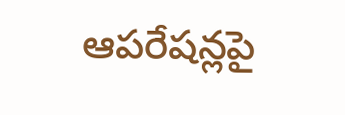ఆపరేషన్లపై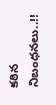కఠిన నిబంధనలు..!!